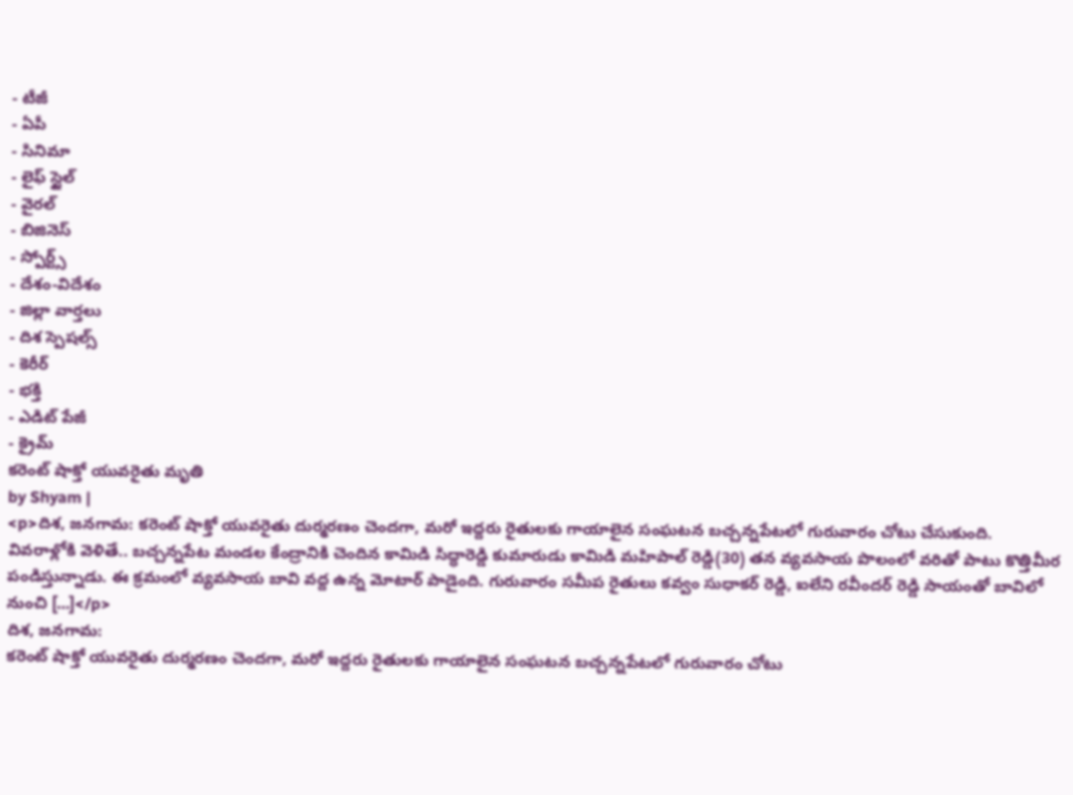- టీజీ
- ఏపీ
- సినిమా
- లైఫ్ స్టైల్
- వైరల్
- బిజినెస్
- స్పోర్ట్స్
- దేశం-విదేశం
- జిల్లా వార్తలు
- దిశ స్పెషల్స్
- కెరీర్
- భక్తి
- ఎడిట్ పేజీ
- క్రైమ్
కరెంట్ షాక్తో యువరైతు మృతి
by Shyam |
<p>దిశ, జనగామ: కరెంట్ షాక్తో యువరైతు దుర్మరణం చెందగా, మరో ఇద్దరు రైతులకు గాయాలైన సంఘటన బచ్చన్నపేటలో గురువారం చోటు చేసుకుంది. వివరాళ్లోకి వెళితే.. బచ్చన్నపేట మండల కేంద్రానికి చెందిన కామిడి సిద్ధారెడ్డి కుమారుడు కామిడి మహిపాల్ రెడ్డి(30) తన వ్యవసాయ పొలంలో వరితో పాటు కొత్తిమీర పండిస్తున్నాడు. ఈ క్రమంలో వ్యవసాయ బావి వద్ద ఉన్న మోటార్ పాడైంది. గురువారం సమీప రైతులు కవ్వం సుధాకర్ రెడ్డి, ఐలేని రవీందర్ రెడ్డి సాయంతో బావిలో నుంచి […]</p>
దిశ, జనగామ:
కరెంట్ షాక్తో యువరైతు దుర్మరణం చెందగా, మరో ఇద్దరు రైతులకు గాయాలైన సంఘటన బచ్చన్నపేటలో గురువారం చోటు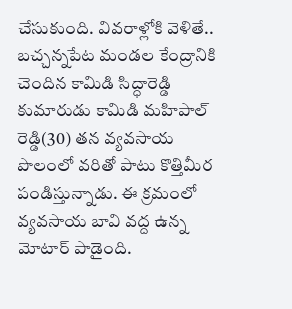చేసుకుంది. వివరాళ్లోకి వెళితే.. బచ్చన్నపేట మండల కేంద్రానికి చెందిన కామిడి సిద్ధారెడ్డి కుమారుడు కామిడి మహిపాల్ రెడ్డి(30) తన వ్యవసాయ పొలంలో వరితో పాటు కొత్తిమీర పండిస్తున్నాడు. ఈ క్రమంలో వ్యవసాయ బావి వద్ద ఉన్న మోటార్ పాడైంది.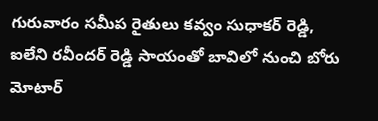గురువారం సమీప రైతులు కవ్వం సుధాకర్ రెడ్డి, ఐలేని రవీందర్ రెడ్డి సాయంతో బావిలో నుంచి బోరు మోటార్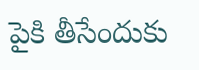పైకి తీసేందుకు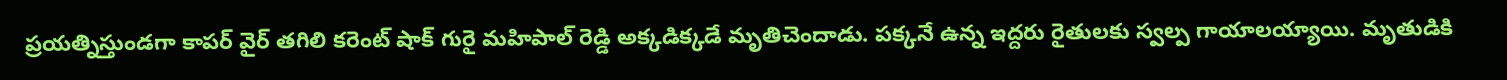ప్రయత్నిస్తుండగా కాపర్ వైర్ తగిలి కరెంట్ షాక్ గురై మహిపాల్ రెడ్డి అక్కడిక్కడే మృతిచెందాడు. పక్కనే ఉన్న ఇద్దరు రైతులకు స్వల్ప గాయాలయ్యాయి. మృతుడికి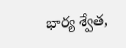భార్య శ్వేత,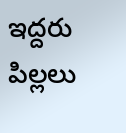ఇద్దరు పిల్లలు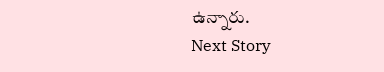ఉన్నారు.
Next Story